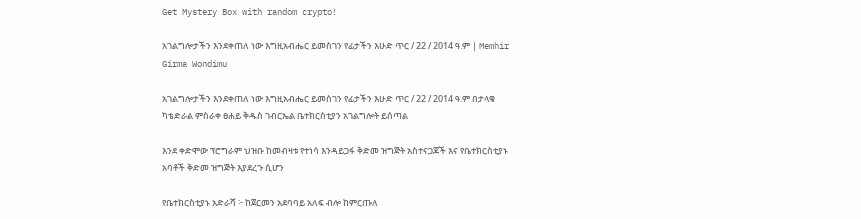Get Mystery Box with random crypto!

አገልግሎታችን እንደቀጠለ ነው እግዚአብሔር ይመስገን የፊታችን እሁድ ጥር / 22 / 2014 ዓ.ም | Memhir Girma Wondimu

አገልግሎታችን እንደቀጠለ ነው እግዚአብሔር ይመስገን የፊታችን እሁድ ጥር / 22 / 2014 ዓ.ም በታላቁ ካቴድራል ምስራቀ ፀሐይ ቅዱስ ገብርኤል ቤተክርስቲያን አገልግሎት ይሰጣል

እንደ ቀድሞው ፕሮግራም ህዝቡ ከመብዛቱ የተነሳ እንዳይጋፋ ቅድመ ዝግጅት አስተናጋጆች እና የቤተክርስቲያኑ አባቶች ቅድመ ዝግጅት እያደረጉ ሲሆን

የቤተክርስቲያኑ አድራሻ ፦ ከጀርመን አደባባይ አለፍ ብሎ ከምርጡለ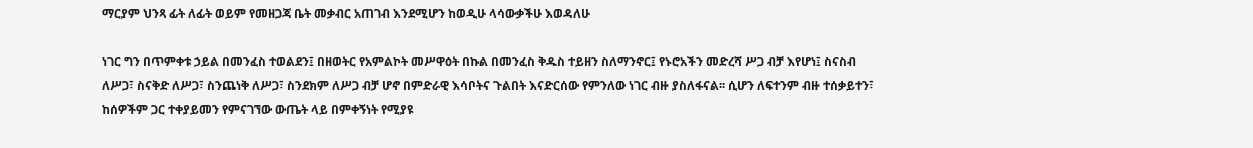ማርያም ህንጻ ፊት ለፊት ወይም የመዘጋጃ ቤት መቃብር አጠገብ እንደሚሆን ከወዲሁ ላሳውቃችሁ እወዳለሁ

ነገር ግን በጥምቀቱ ኃይል በመንፈስ ተወልደን፤ በዘወትር የአምልኮት መሥዋዕት በኩል በመንፈስ ቅዱስ ተይዘን ስለማንኖር፤ የኑሮአችን መድረሻ ሥጋ ብቻ እየሆነ፤ ስናስብ ለሥጋ፣ ስናቅድ ለሥጋ፣ ስንጨነቅ ለሥጋ፣ ስንደክም ለሥጋ ብቻ ሆኖ በምድራዊ እሳቦትና ጉልበት እናድርሰው የምንለው ነገር ብዙ ያስለፋናል፡፡ ሲሆን ለፍተንም ብዙ ተሰቃይተን፣ ከሰዎችም ጋር ተቀያይመን የምናገኘው ውጤት ላይ በምቀኝነት የሚያዩ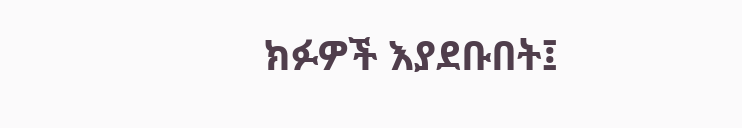ክፉዎች እያደቡበት፤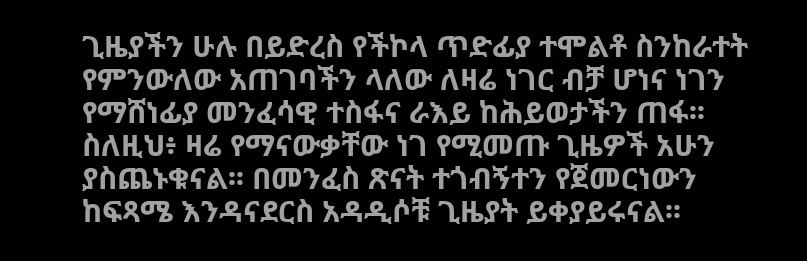ጊዜያችን ሁሉ በይድረስ የችኮላ ጥድፊያ ተሞልቶ ስንከራተት የምንውለው አጠገባችን ላለው ለዛሬ ነገር ብቻ ሆነና ነገን የማሸነፊያ መንፈሳዊ ተስፋና ራእይ ከሕይወታችን ጠፋ፡፡ ስለዚህ፥ ዛሬ የማናውቃቸው ነገ የሚመጡ ጊዜዎች አሁን ያስጨኑቁናል፡፡ በመንፈስ ጽናት ተጎብኝተን የጀመርነውን ከፍጻሜ እንዳናደርስ አዳዲሶቹ ጊዜያት ይቀያይሩናል፡፡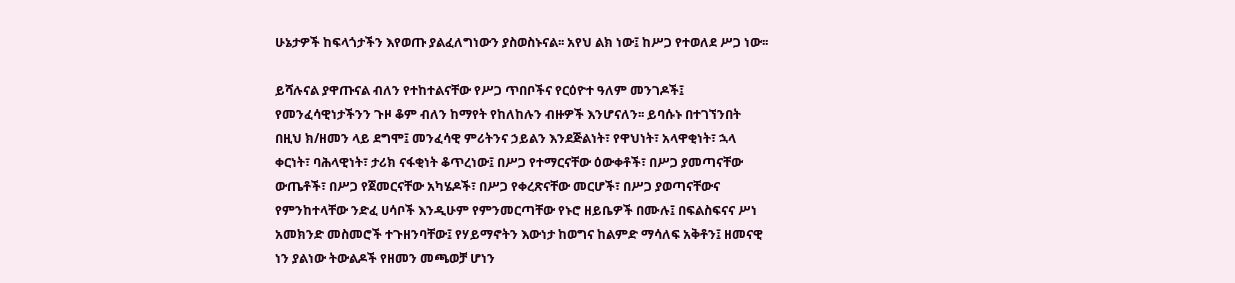ሁኔታዎች ከፍላጎታችን እየወጡ ያልፈለግነውን ያስወስኑናል፡፡ አየህ ልክ ነው፤ ከሥጋ የተወለደ ሥጋ ነው፡፡

ይሻሉናል ያዋጡናል ብለን የተከተልናቸው የሥጋ ጥበቦችና የርዕዮተ ዓለም መንገዶች፤ የመንፈሳዊነታችንን ጉዞ ቆም ብለን ከማየት የከለከሉን ብዙዎች እንሆናለን፡፡ ይባሱኑ በተገኘንበት በዚህ ክ/ዘመን ላይ ደግሞ፤ መንፈሳዊ ምሪትንና ኃይልን እንደጅልነት፣ የዋህነት፣ አላዋቂነት፣ ኋላ ቀርነት፣ ባሕላዊነት፣ ታሪክ ናፋቂነት ቆጥረነው፤ በሥጋ የተማርናቸው ዕውቀቶች፣ በሥጋ ያመጣናቸው ውጤቶች፣ በሥጋ የጀመርናቸው አካሄዶች፣ በሥጋ የቀረጽናቸው መርሆች፣ በሥጋ ያወጣናቸውና የምንከተላቸው ንድፈ ሀሳቦች እንዲሁም የምንመርጣቸው የኑሮ ዘይቤዎች በሙሉ፤ በፍልስፍናና ሥነ አመክንድ መስመሮች ተጉዘንባቸው፤ የሃይማኖትን እውነታ ከወግና ከልምድ ማሳለፍ አቅቶን፤ ዘመናዊ ነን ያልነው ትውልዶች የዘመን መጫወቻ ሆነን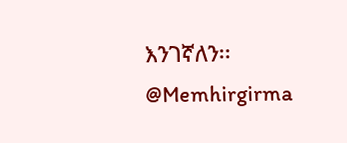እንገኛለን፡፡
@Memhirgirma